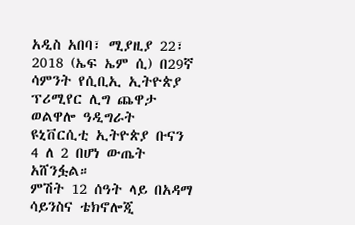አዲስ አበባ፣ ሚያዚያ 22፣ 2018 (ኤፍ ኤም ሲ) በ29ኛ ሳምንት የሲቢኢ ኢትዮጵያ ፕሪሚየር ሊግ ጨዋታ ወልዋሎ ዓዲግራት ዩኒቨርሲቲ ኢትዮጵያ ቡናን 4 ለ 2 በሆነ ውጤት አሸንፏል።
ምሽት 12 ሰዓት ላይ በአዳማ ሳይንስና ቴክኖሎጂ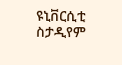ዩኒቨርሲቲ ስታዲየም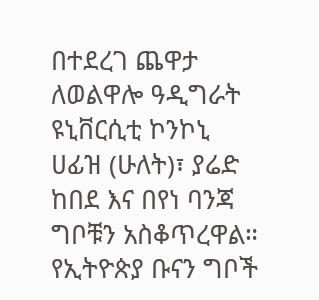በተደረገ ጨዋታ ለወልዋሎ ዓዲግራት ዩኒቨርሲቲ ኮንኮኒ ሀፊዝ (ሁለት)፣ ያሬድ ከበደ እና በየነ ባንጃ ግቦቹን አስቆጥረዋል።
የኢትዮጵያ ቡናን ግቦች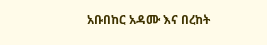አቡበከር አዳሙ እና በረከት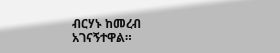ብርሃኑ ከመረብ አገናኝተዋል።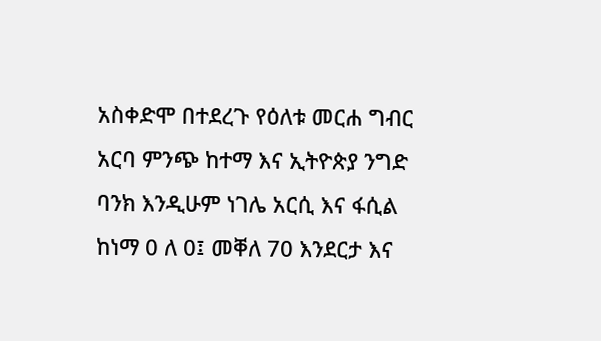አስቀድሞ በተደረጉ የዕለቱ መርሐ ግብር አርባ ምንጭ ከተማ እና ኢትዮጵያ ንግድ ባንክ እንዲሁም ነገሌ አርሲ እና ፋሲል ከነማ 0 ለ 0፤ መቐለ 70 እንደርታ እና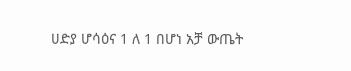ሀድያ ሆሳዕና 1 ለ 1 በሆነ አቻ ውጤት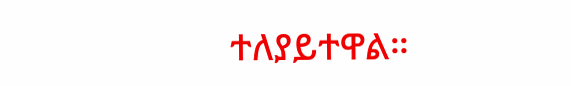ተለያይተዋል።